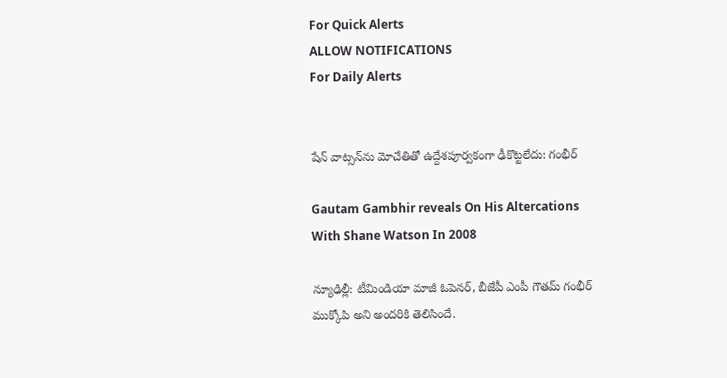For Quick Alerts
ALLOW NOTIFICATIONS
For Daily Alerts


షేన్‌ వాట్సన్‌ను మోచేతితో ఉద్దేశపూర్వకంగా ఢీకొట్టలేదు: గంభీర్

Gautam Gambhir reveals On His Altercations With Shane Watson In 2008

న్యూఢిల్లీ: టీమిండియా మాజీ ఓపెనర్, బీజేపీ ఎంపీ గౌతమ్ గంభీర్ ముక్కోపి అని అందరికి తెలిసిందే.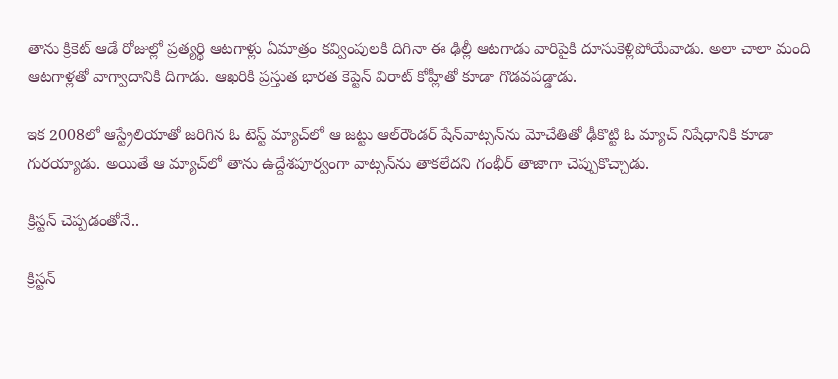తాను క్రికెట్ ఆడే రోజుల్లో ప్రత్యర్థి ఆటగాళ్లు ఏమాత్రం కవ్వింపులకి దిగినా ఈ ఢిల్లీ ఆటగాడు వారిపైకి దూసుకెళ్లిపోయేవాడు. అలా చాలా మంది ఆటగాళ్లతో వాగ్వాదానికి దిగాడు. ఆఖరికి ప్రస్తుత భారత కెప్టెన్ విరాట్ కోహ్లీతో కూడా గొడవపడ్డాడు.

ఇక 2008లో ఆస్ట్రేలియాతో జరిగిన ఓ టెస్ట్‌ మ్యాచ్‌లో ఆ జట్టు ఆల్‌రౌండర్ షేన్‌వాట్సన్‌ను మోచేతితో ఢీకొట్టి ఓ మ్యాచ్ నిషేధానికి కూడా గురయ్యాడు. అయితే ఆ మ్యాచ్‌లో తాను ఉద్దేశపూర్వంగా వాట్సన్‌ను తాకలేదని గంభీర్ తాజాగా చెప్పుకొచ్చాడు.

క్రిస్టన్ చెప్పడంతోనే..

క్రిస్టన్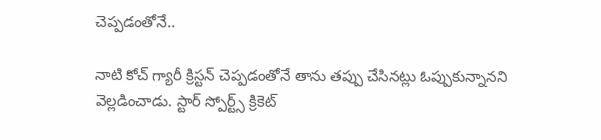చెప్పడంతోనే..

నాటి కోచ్ గ్యారీ క్రిస్టన్ చెప్పడంతోనే తాను తప్పు చేసినట్లు ఓప్పుకున్నానని వెల్లడించాడు. స్టార్ స్పోర్ట్స్ క్రికెట్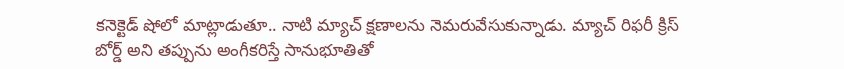కనెక్టెడ్ షో‌లో మాట్లాడుతూ.. నాటి మ్యాచ్ క్షణాలను నెమరువేసుకున్నాడు. మ్యాచ్ రిఫరీ క్రిస్ బోర్డ్‌ ‌‌అని తప్పును అంగీకరిస్తే సానుభూతితో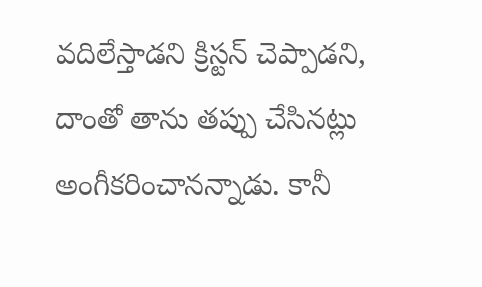వదిలేస్తాడని క్రిస్టన్ చెప్పాడని, దాంతో తాను తప్పు చేసినట్లు అంగీకరించానన్నాడు. కానీ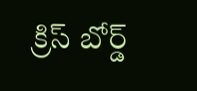క్రిస్ బోర్డ్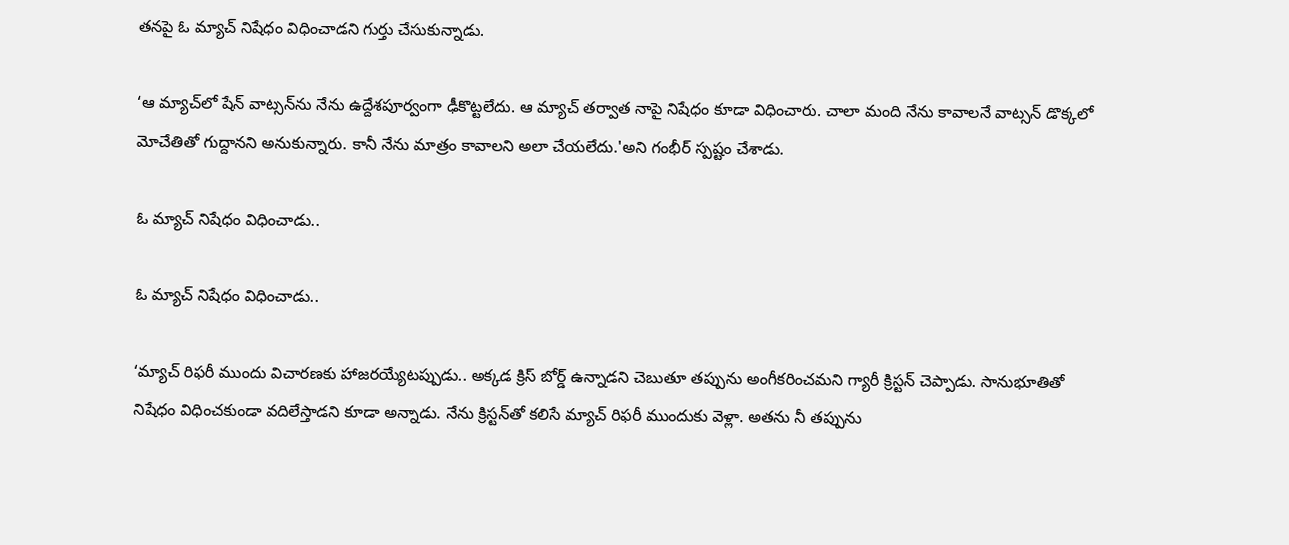తనపై ఓ మ్యాచ్ నిషేధం విధించాడని గుర్తు చేసుకున్నాడు.

‘ఆ మ్యాచ్‌లో షేన్‌ వాట్సన్‌ను నేను ఉద్దేశపూర్వంగా ఢీకొట్టలేదు. ఆ మ్యాచ్ తర్వాత నాపై నిషేధం కూడా విధించారు. చాలా మంది నేను కావాలనే వాట్సన్ డొక్కలో మోచేతితో గుద్దానని అనుకున్నారు. కానీ నేను మాత్రం కావాలని అలా చేయలేదు.'అని గంభీర్ స్పష్టం చేశాడు.

ఓ మ్యాచ్ నిషేధం విధించాడు..

ఓ మ్యాచ్ నిషేధం విధించాడు..

‘మ్యాచ్ రిఫరీ ముందు విచారణకు హాజరయ్యేటప్పుడు.. అక్కడ క్రిస్ బోర్డ్ ఉన్నాడని చెబుతూ తప్పును అంగీకరించమని గ్యారీ క్రిస్టన్ చెప్పాడు. సానుభూతితో నిషేధం విధించకుండా వదిలేస్తాడని కూడా అన్నాడు. నేను క్రిస్టన్‌తో కలిసే మ్యాచ్ రిఫరీ ముందుకు వెళ్లా. అతను నీ తప్పును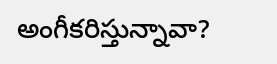అంగీకరిస్తున్నావా?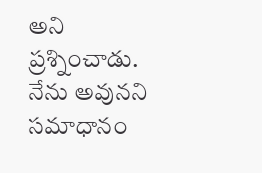అని ప్రశ్నించాడు. నేను అవునని సమాధానం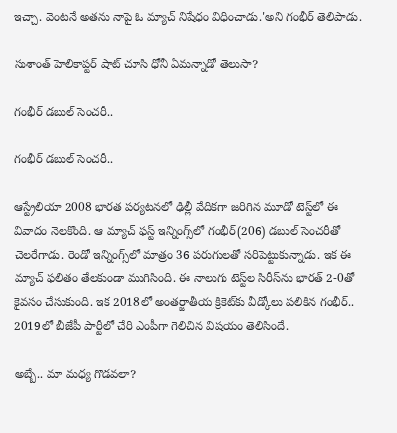ఇచ్చా. వెంటనే అతను నాపై ఓ మ్యాచ్ నిషేధం విధించాడు.'అని గంభీర్ తెలిపాడు.

సుశాంత్ హెలికాప్టర్ షాట్ చూసి ధోనీ ఏమన్నాడో తెలుసా?

గంభీర్ డబుల్ సెంచరీ..

గంభీర్ డబుల్ సెంచరీ..

ఆస్ట్రేలియా 2008 భారత పర్యటనలో ఢిల్లీ వేదికగా జరిగిన మూడో టెస్ట్‌లో ఈ వివాదం నెలకొంది. ఆ మ్యాచ్‌ ఫస్ట్ ఇన్నింగ్స్‌లో గంభీర్(206) డబుల్ సెంచరీతో చెలరేగాడు. రెండో ఇన్నింగ్స్‌లో మాత్రం 36 పరుగులతో సరిపెట్టుకున్నాడు. ఇక ఈ మ్యాచ్ ఫలితం తేలకుండా ముగిసింది. ఈ నాలుగు టెస్ట్‌ల సిరీస్‌ను భారత్ 2-0తో కైవసం చేసుకుంది. ఇక 2018లో అంతర్జాతీయ క్రికెట్‌కు వీడ్కోలు పలికిన గంభీర్.. 2019లో బీజేపీ పార్టీలో చేరి ఎంపీగా గెలిచిన విషయం తెలిసిందే.

అబ్బే.. మా మధ్య గొడవలా?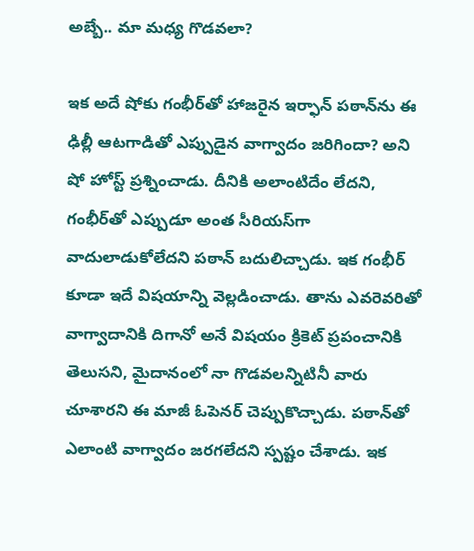అబ్బే.. మా మధ్య గొడవలా?

ఇక అదే షోకు గంభీర్‌తో హాజరైన ఇర్ఫాన్ పఠాన్‌ను ఈ ఢిల్లీ ఆటగాడితో ఎప్పుడైన వాగ్వాదం జరిగిందా? అని షో హోస్ట్ ప్రశ్నించాడు. దీనికి అలాంటిదేం లేదని, గంభీర్‌తో ఎప్పుడూ అంత సీరియస్‌గా వాదులాడుకోలేదని పఠాన్ బదులిచ్చాడు. ఇక గంభీర్ కూడా ఇదే విషయాన్ని వెల్లడించాడు. తాను ఎవరెవరితో వాగ్వాదానికి దిగానో అనే విషయం క్రికెట్ ప్రపంచానికి తెలుసని, మైదానంలో నా గొడవలన్నిటినీ వారు చూశారని ఈ మాజీ ఓపెనర్ చెప్పుకొచ్చాడు. పఠాన్‌తో ఎలాంటి వాగ్వాదం జరగలేదని స్పష్టం చేశాడు. ఇక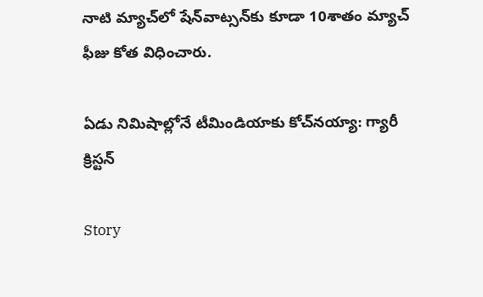నాటి మ్యాచ్‌లో షేన్‌వాట్సన్‌కు కూడా 10శాతం మ్యాచ్ ఫీజు కోత విధించారు.

ఏడు నిమిషాల్లోనే టీమిండియాకు కోచ్‌నయ్యా: గ్యారీ క్రిస్టన్‌

Story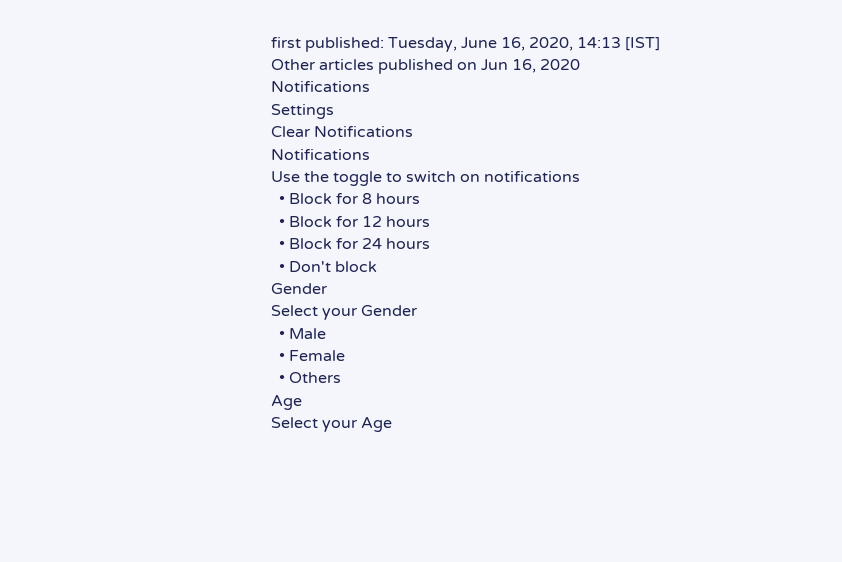first published: Tuesday, June 16, 2020, 14:13 [IST]
Other articles published on Jun 16, 2020
Notifications
Settings
Clear Notifications
Notifications
Use the toggle to switch on notifications
  • Block for 8 hours
  • Block for 12 hours
  • Block for 24 hours
  • Don't block
Gender
Select your Gender
  • Male
  • Female
  • Others
Age
Select your Age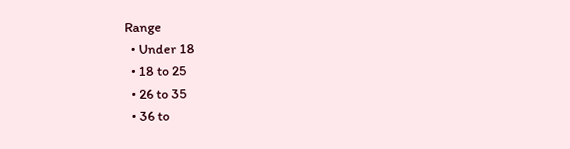Range
  • Under 18
  • 18 to 25
  • 26 to 35
  • 36 to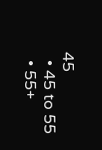45
  • 45 to 55
  • 55+